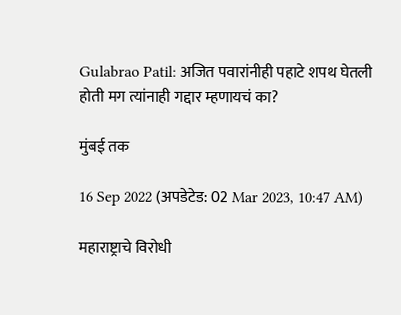Gulabrao Patil: अजित पवारांनीही पहाटे शपथ घेतली होती मग त्यांनाही गद्दार म्हणायचं का?

मुंबई तक

16 Sep 2022 (अपडेटेड: 02 Mar 2023, 10:47 AM)

महाराष्ट्राचे विरोधी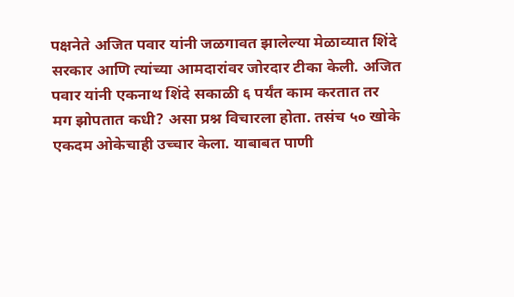पक्षनेते अजित पवार यांनी जळगावत झालेल्या मेळाव्यात शिंदे सरकार आणि त्यांच्या आमदारांवर जोरदार टीका केली. अजित पवार यांनी एकनाथ शिंदे सकाळी ६ पर्यंत काम करतात तर मग झोपतात कधी? असा प्रश्न विचारला होता. तसंच ५० खोके एकदम ओकेचाही उच्चार केला. याबाबत पाणी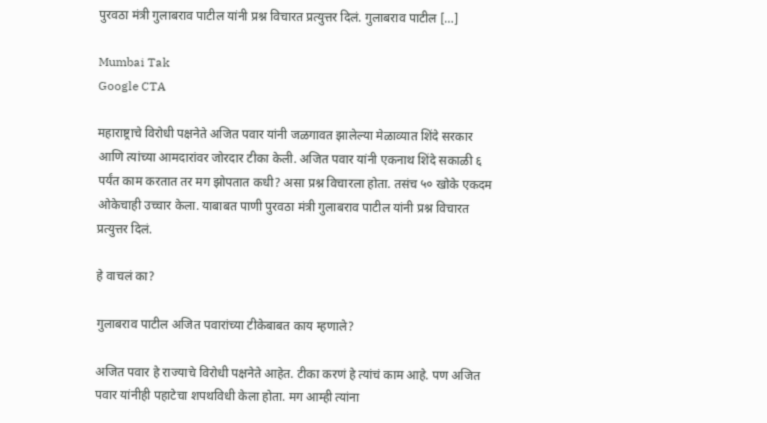पुरवठा मंत्री गुलाबराव पाटील यांनी प्रश्न विचारत प्रत्युत्तर दिलं. गुलाबराव पाटील […]

Mumbai Tak
Google CTA

महाराष्ट्राचे विरोधी पक्षनेते अजित पवार यांनी जळगावत झालेल्या मेळाव्यात शिंदे सरकार आणि त्यांच्या आमदारांवर जोरदार टीका केली. अजित पवार यांनी एकनाथ शिंदे सकाळी ६ पर्यंत काम करतात तर मग झोपतात कधी? असा प्रश्न विचारला होता. तसंच ५० खोके एकदम ओकेचाही उच्चार केला. याबाबत पाणी पुरवठा मंत्री गुलाबराव पाटील यांनी प्रश्न विचारत प्रत्युत्तर दिलं.

हे वाचलं का?

गुलाबराव पाटील अजित पवारांच्या टीकेबाबत काय म्हणाले?

अजित पवार हे राज्याचे विरोधी पक्षनेते आहेत. टीका करणं हे त्यांचं काम आहे. पण अजित पवार यांनीही पहाटेचा शपथविधी केला होता. मग आम्ही त्यांना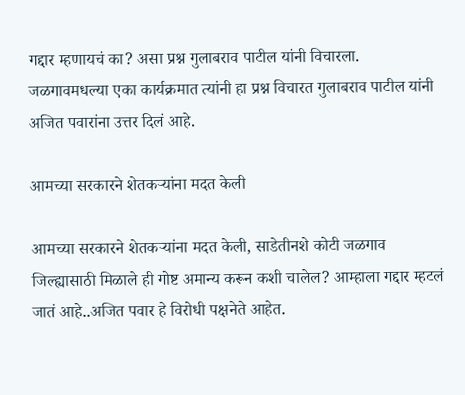गद्दार म्हणायचं का? असा प्रश्न गुलाबराव पाटील यांनी विचारला. जळगावमधल्या एका कार्यक्रमात त्यांनी हा प्रश्न विचारत गुलाबराव पाटील यांनी अजित पवारांना उत्तर दिलं आहे.

आमच्या सरकारने शेतकऱ्यांना मदत केली

आमच्या सरकारने शेतकऱ्यांना मदत केली, साडेतीनशे कोटी जळगाव जिल्ह्यासाठी मिळाले ही गोष्ट अमान्य करून कशी चालेल? आम्हाला गद्दार म्हटलं जातं आहे..अजित पवार हे विरोधी पक्षनेते आहेत.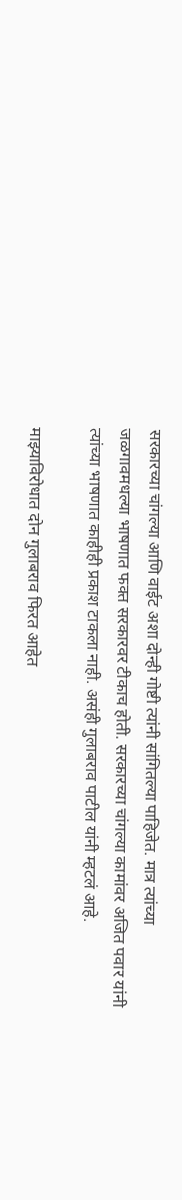सरकारच्या चांगल्या आणि वाईट अशा दोन्ही गोष्टी त्यांनी सांगितल्या पाहिजेत. मात्र त्यांच्या जळगावमधल्या भाषणात फक्त सरकारवर टीकाच होती. सरकारच्या चांगल्या कामांवर अजित पवार यांनी त्यांच्या भाषणात काहीही प्रकाश टाकला नाही. असंही गुलाबराव पाटील यांनी म्हटलं आहे.

माझ्याविरोधात दोन गुलाबराव फिरत आहेत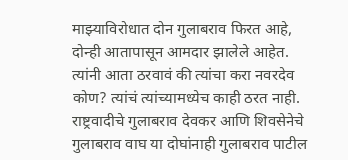माझ्याविरोधात दोन गुलाबराव फिरत आहे, दोन्ही आतापासून आमदार झालेले आहेत. त्यांनी आता ठरवावं की त्यांचा करा नवरदेव कोण? त्यांचं त्यांच्यामध्येच काही ठरत नाही. राष्ट्रवादीचे गुलाबराव देवकर आणि शिवसेनेचे गुलाबराव वाघ या दोघांनाही गुलाबराव पाटील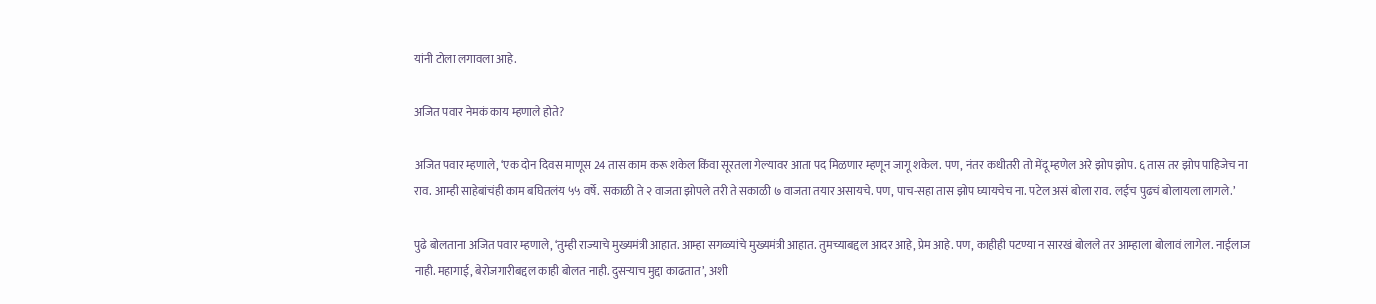यांनी टोला लगावला आहे.

अजित पवार नेमकं काय म्हणाले होते?

अजित पवार म्हणाले, ‘एक दोन दिवस माणूस 24 तास काम करू शकेल किंवा सूरतला गेल्यावर आता पद मिळणार म्हणून जागू शकेल. पण, नंतर कधीतरी तो मेंदू म्हणेल अरे झोप झोप. ६ तास तर झोप पाहिजेच ना राव. आम्ही साहेबांचंही काम बघितलंय ५५ वर्षे. सकाळी ते २ वाजता झोपले तरी ते सकाळी ७ वाजता तयार असायचे. पण, पाच-सहा तास झोप घ्यायचेच ना. पटेल असं बोला राव. लईच पुढचं बोलायला लागले.’

पुढे बोलताना अजित पवार म्हणाले, ‘तुम्ही राज्याचे मुख्यमंत्री आहात. आम्हा सगळ्यांचे मुख्यमंत्री आहात. तुमच्याबद्दल आदर आहे, प्रेम आहे. पण, काहीही पटण्या न सारखं बोलले तर आम्हाला बोलावं लागेल. नाईलाज नाही. महागाई, बेरोजगारीबद्दल काही बोलत नाही. दुसऱ्याच मुद्दा काढतात’, अशी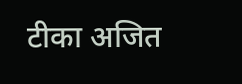टीका अजित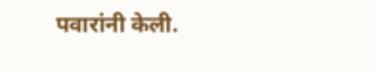पवारांनी केली.